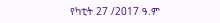የካቲት 27 /2017 ዓ.ም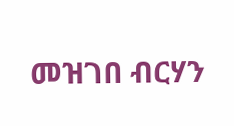መዝገበ ብርሃን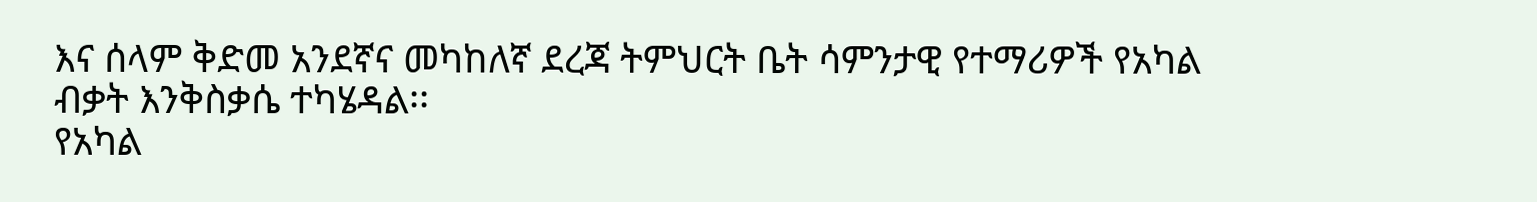እና ሰላም ቅድመ አንደኛና መካከለኛ ደረጃ ትምህርት ቤት ሳምንታዊ የተማሪዎች የአካል ብቃት እንቅስቃሴ ተካሄዳል፡፡
የአካል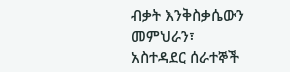ብቃት እንቅስቃሴውን መምህራን፣ አስተዳደር ሰራተኞች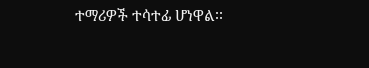ተማሪዎች ተሳተፊ ሆነዋል፡፡